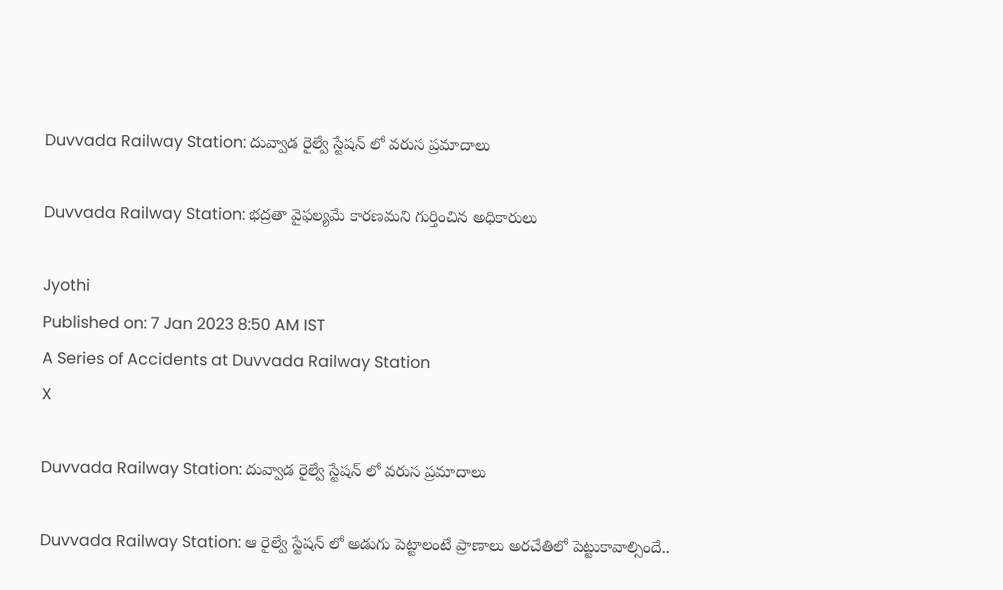Duvvada Railway Station: దువ్వాడ రైల్వే స్టేషన్ లో వరుస ప్రమాదాలు

Duvvada Railway Station: భద్రతా వైఫల్యమే కారణమని గుర్తించిన అధికారులు

Jyothi
Published on: 7 Jan 2023 8:50 AM IST
A Series of Accidents at Duvvada Railway Station
X

Duvvada Railway Station: దువ్వాడ రైల్వే స్టేషన్ లో వరుస ప్రమాదాలు

Duvvada Railway Station: ఆ రైల్వే స్టేషన్ లో అడుగు పెట్టాలంటే ప్రాణాలు అరచేతిలో పెట్టుకావాల్సిందే..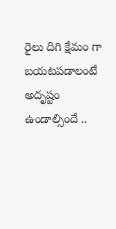రైలు దిగి క్షేమం గా బయటపడాలంటే అదృష్టం ఉండాల్సిందే ..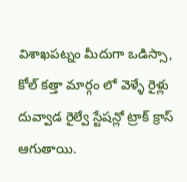విశాఖపట్నం మీదుగా ఒడిస్సా, కోల్ కత్తా మార్గం లో వెళ్ళే రైళ్లు దువ్వాడ రైల్వే స్టేషన్లో ట్రాక్ క్రాస్ ఆగుతాయి.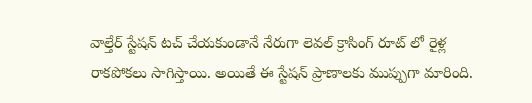వాల్తేర్ స్టేషన్ టచ్ చేయకుండానే నేరుగా లెవల్ క్రాసింగ్ రూట్ లో రైళ్ల రాకపోకలు సాగిస్తాయి. అయితే ఈ స్టేషన్ ప్రాణాలకు ముప్పుగా మారింది.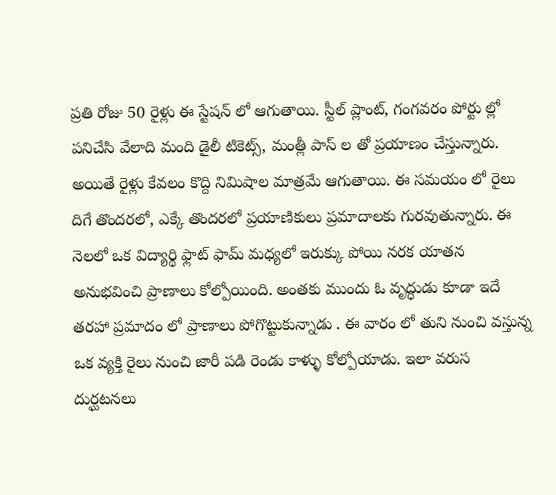ప్రతి రోజు 50 రైళ్లు ఈ స్టేషన్ లో ఆగుతాయి. స్టీల్ ప్లాంట్, గంగవరం పోర్టు ల్లో పనిచేసి వేలాది మంది డైలీ టికెట్స్, మంత్లీ పాస్ ల తో ప్రయాణం చేస్తున్నారు. అయితే రైళ్లు కేవలం కొద్ది నిమిషాల మాత్రమే ఆగుతాయి. ఈ సమయం లో రైలు దిగే తొందరలో, ఎక్కే తొందరలో ప్రయాణికులు ప్రమాదాలకు గురవుతున్నారు. ఈ నెలలో ఒక విద్యార్థి ఫ్లాట్ ఫామ్ మధ్యలో ఇరుక్కు పోయి నరక యాతన అనుభవించి ప్రాణాలు కోల్పోయింది. అంతకు ముందు ఓ వృద్ధుడు కూడా ఇదే తరహా ప్రమాదం లో ప్రాణాలు పోగొట్టుకున్నాడు . ఈ వారం లో తుని నుంచి వస్తున్న ఒక వ్యక్తి రైలు నుంచి జారీ పడి రెండు కాళ్ళు కోల్పోయాడు. ఇలా వరుస దుర్ఘటనలు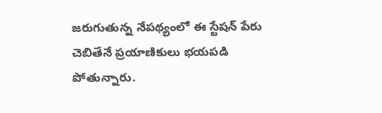జరుగుతున్న నేపథ్యంలో ఈ స్టేషన్ పేరు చెబితేనే ప్రయాణికులు భయపడి పోతున్నారు.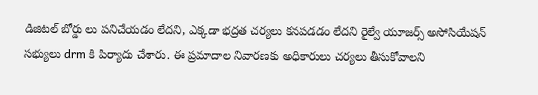డిజిటల్ బోర్డు లు పనిచేయడం లేదని, ఎక్కడా భద్రత చర్యలు కనపడడం లేదని రైల్వే యూజర్స్ అసోసియేషన్ సభ్యులు drm కి పిర్యాదు చేశారు. ఈ ప్రమాదాల నివారణకు అధికారులు చర్యలు తీసుకోవాలని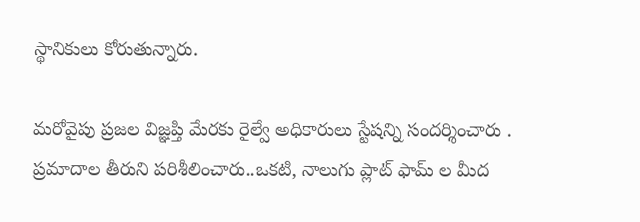స్థానికులు కోరుతున్నారు.

మరోవైపు ప్రజల విజ్ఞప్తి మేరకు రైల్వే అధికారులు స్టేషన్ని సందర్శించారు . ప్రమాదాల తీరుని పరిశీలించారు..ఒకటి, నాలుగు ప్లాట్ ఫామ్ ల మీద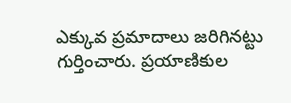ఎక్కువ ప్రమాదాలు జరిగినట్టు గుర్తించారు. ప్రయాణికుల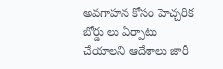అవగాహన కోసం హెచ్చరిక బోర్డు లు ఏర్పాటు చేయాలని ఆదేశాలు జారీ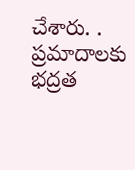చేశారు. . ప్రమాదాలకు భద్రత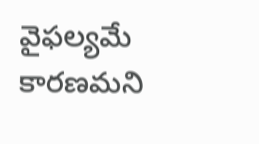వైఫల్యమే కారణమని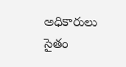అధికారులు సైతం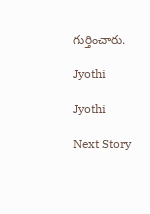గుర్తించారు.

Jyothi

Jyothi

Next Story